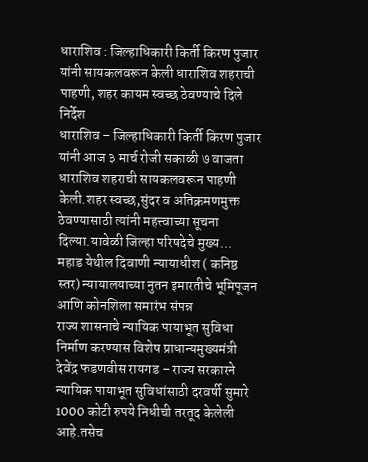धाराशिव : जिल्हाधिकारी किर्ती किरण पुजार यांनी सायकलवरून केली धाराशिव शहराची पाहणी, शहर कायम स्वच्छ ठेवण्याचे दिले निर्देश
धाराशिव – जिल्हाधिकारी किर्ती किरण पुजार यांनी आज ३ मार्च रोजी सकाळी ७ वाजता धाराशिव शहराची सायकलवरून पाहणी केली.शहर स्वच्छ,सुंदर व अतिक्रमणमुक्त ठेवण्यासाठी त्यांनी महत्त्वाच्या सूचना दिल्या.यावेळी जिल्हा परिषदेचे मुख्य…
महाड येथील दिवाणी न्यायाधीश ( कनिष्ठ स्तर) न्यायालयाच्या नुतन इमारतीचे भूमिपूजन आणि कोनशिला समारंभ संपन्न
राज्य शासनाचे न्यायिक पायाभूत सुविधा निर्माण करण्यास विशेष प्राधान्यमुख्यमंत्री देवेंद्र फडणवीस रायगड – राज्य सरकारने न्यायिक पायाभूत सुविधांसाठी दरवर्षी सुमारे 1000 कोटी रुपये निधीची तरतूद केलेली आहे.तसेच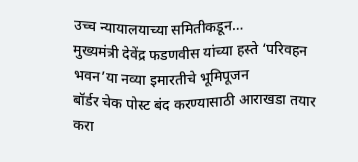उच्च न्यायालयाच्या समितीकडून…
मुख्यमंत्री देवेंद्र फडणवीस यांच्या हस्ते ‘परिवहन भवन’या नव्या इमारतीचे भूमिपूजन
बॉर्डर चेक पोस्ट बंद करण्यासाठी आराखडा तयार करा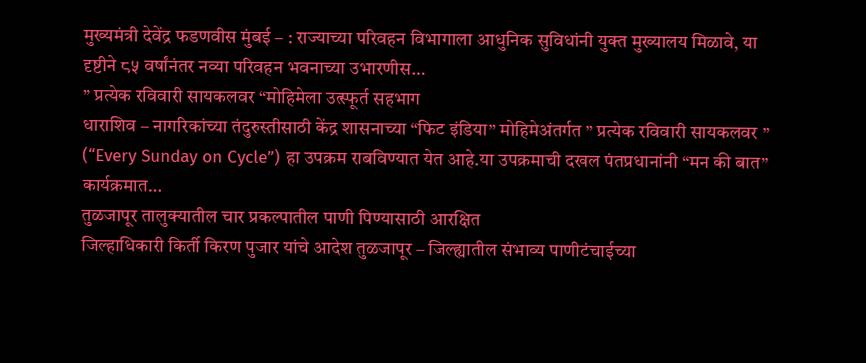मुख्यमंत्री देवेंद्र फडणवीस मुंबई – : राज्याच्या परिवहन विभागाला आधुनिक सुविधांनी युक्त मुख्यालय मिळावे, या दृष्टीने ८५ वर्षांनंतर नव्या परिवहन भवनाच्या उभारणीस…
” प्रत्येक रविवारी सायकलवर “मोहिमेला उत्स्फूर्त सहभाग
धाराशिव – नागरिकांच्या तंदुरुस्तीसाठी केंद्र शासनाच्या “फिट इंडिया” मोहिमेअंतर्गत ” प्रत्येक रविवारी सायकलवर ” (“Every Sunday on Cycle”) हा उपक्रम राबविण्यात येत आहे.या उपक्रमाची दखल पंतप्रधानांनी “मन की बात” कार्यक्रमात…
तुळजापूर तालुक्यातील चार प्रकल्पातील पाणी पिण्यासाठी आरक्षित
जिल्हाधिकारी किर्ती किरण पुजार यांचे आदेश तुळजापूर – जिल्ह्यातील संभाव्य पाणीटंचाईच्या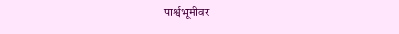पार्श्वभूमीवर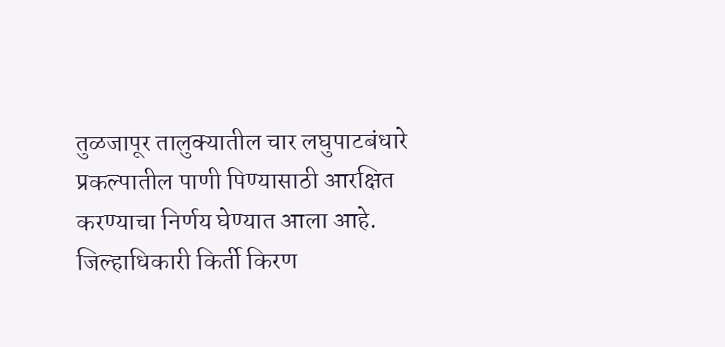तुळजापूर तालुक्यातील चार लघुपाटबंधारे प्रकल्पातील पाणी पिण्यासाठी आरक्षित करण्याचा निर्णय घेण्यात आला आहे. जिल्हाधिकारी किर्ती किरण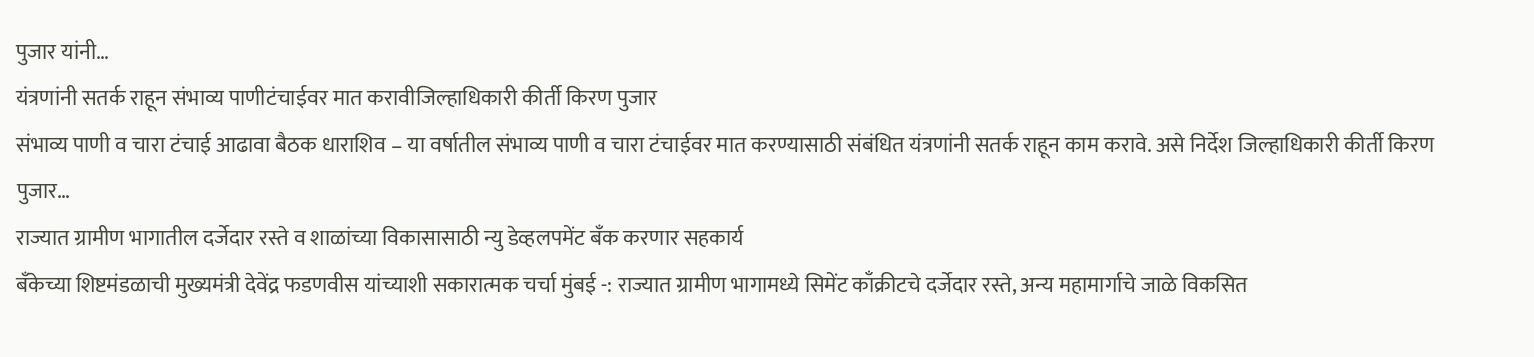पुजार यांनी…
यंत्रणांनी सतर्क राहून संभाव्य पाणीटंचाईवर मात करावीजिल्हाधिकारी कीर्ती किरण पुजार
संभाव्य पाणी व चारा टंचाई आढावा बैठक धाराशिव – या वर्षातील संभाव्य पाणी व चारा टंचाईवर मात करण्यासाठी संबंधित यंत्रणांनी सतर्क राहून काम करावे. असे निर्देश जिल्हाधिकारी कीर्ती किरण पुजार…
राज्यात ग्रामीण भागातील दर्जेदार रस्ते व शाळांच्या विकासासाठी न्यु डेव्हलपमेंट बँक करणार सहकार्य
बँकेच्या शिष्टमंडळाची मुख्यमंत्री देवेंद्र फडणवीस यांच्याशी सकारात्मक चर्चा मुंबई -: राज्यात ग्रामीण भागामध्ये सिमेंट काँक्रीटचे दर्जेदार रस्ते, अन्य महामार्गाचे जाळे विकसित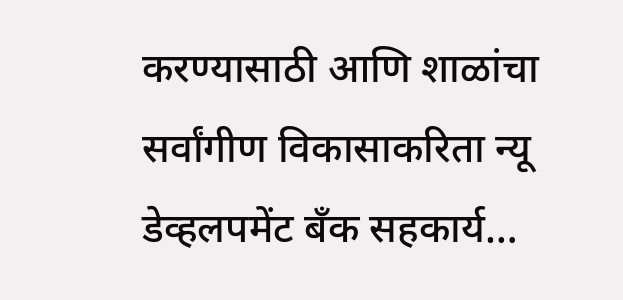करण्यासाठी आणि शाळांचा सर्वांगीण विकासाकरिता न्यू डेव्हलपमेंट बँक सहकार्य…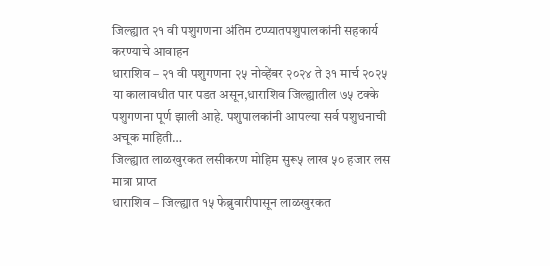जिल्ह्यात २१ वी पशुगणना अंतिम टप्प्यातपशुपालकांनी सहकार्य करण्याचे आवाहन
धाराशिव – २१ वी पशुगणना २५ नोव्हेंबर २०२४ ते ३१ मार्च २०२५ या कालावधीत पार पडत असून,धाराशिव जिल्ह्यातील ७५ टक्के पशुगणना पूर्ण झाली आहे. पशुपालकांनी आपल्या सर्व पशुधनाची अचूक माहिती…
जिल्ह्यात लाळखुरकत लसीकरण मोहिम सुरू५ लाख ५० हजार लस मात्रा प्राप्त
धाराशिव – जिल्ह्यात १५ फेब्रुवारीपासून लाळखुरकत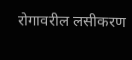रोगावरील लसीकरण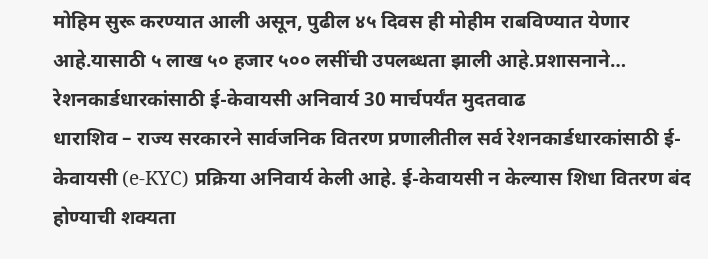मोहिम सुरू करण्यात आली असून, पुढील ४५ दिवस ही मोहीम राबविण्यात येणार आहे.यासाठी ५ लाख ५० हजार ५०० लसींची उपलब्धता झाली आहे.प्रशासनाने…
रेशनकार्डधारकांसाठी ई-केवायसी अनिवार्य 30 मार्चपर्यंत मुदतवाढ
धाराशिव – राज्य सरकारने सार्वजनिक वितरण प्रणालीतील सर्व रेशनकार्डधारकांसाठी ई-केवायसी (e-KYC) प्रक्रिया अनिवार्य केली आहे. ई-केवायसी न केल्यास शिधा वितरण बंद होण्याची शक्यता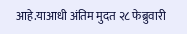आहे.याआधी अंतिम मुदत २८ फेब्रुवारी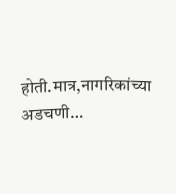होती.मात्र,नागरिकांच्या अडचणी…